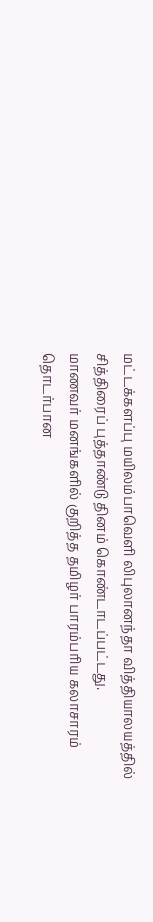மட்டக்களப்பு மயிலம்பாவெளி லிபுலானந்தா வித்தியாலயத்தில் சித்திரைப் புத்தாண்டு தினம் கொண்டாடப்பட்டது.
மாணவர் மனங்களில் குறித்த தமிழர் பாரம்பரிய கலாசாரம் தொடர்பான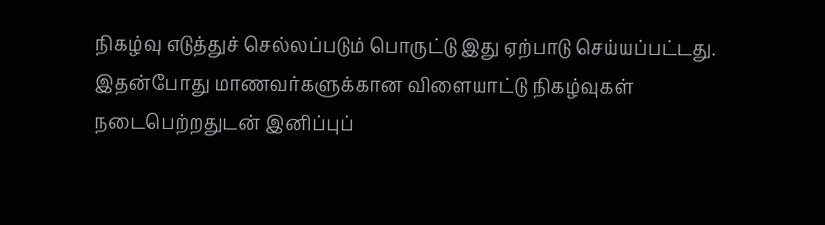நிகழ்வு எடுத்துச் செல்லப்படும் பொருட்டு இது ஏற்பாடு செய்யப்பட்டது.
இதன்போது மாணவர்களுக்கான விளையாட்டு நிகழ்வுகள் நடைபெற்றதுடன் இனிப்புப்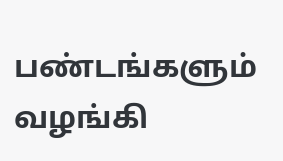பண்டங்களும் வழங்கி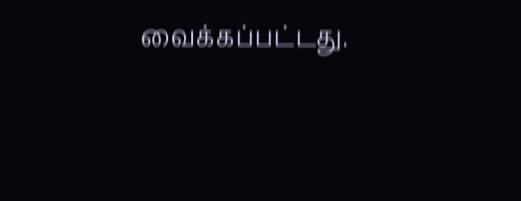வைக்கப்பட்டது.